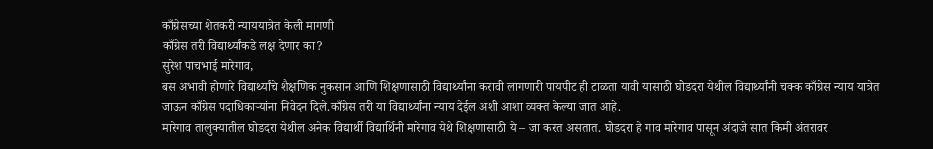काँग्रेसच्या शेतकरी न्याययात्रेत केली मागणी
काँग्रेस तरी विद्यार्थ्यांकडे लक्ष देणार का?
सुरेश पाचभाई मारेगाव,
बस अभावी होणारे विद्यार्थ्यांचे शैक्षणिक नुकसान आणि शिक्षणासाठी विद्यार्थ्यांना करावी लागणारी पायपीट ही टाळता यावी यासाठी घोडदरा येथील विद्यार्थ्यांनी चक्क काँग्रेस न्याय यात्रेत जाऊन काँग्रेस पदाधिकाऱ्यांना निवेदन दिले.काँग्रेस तरी या विद्यार्थ्यांना न्याय देईल अशी आशा व्यक्त केल्या जात आहे.
मारेगाव तालुक्यातील घोडदरा येथील अनेक विद्यार्थी विद्यार्थिनी मारेगाव येथे शिक्षणासाठी ये – जा करत असतात. घोडदरा हे गाव मारेगाव पासून अंदाजे सात किमी अंतरावर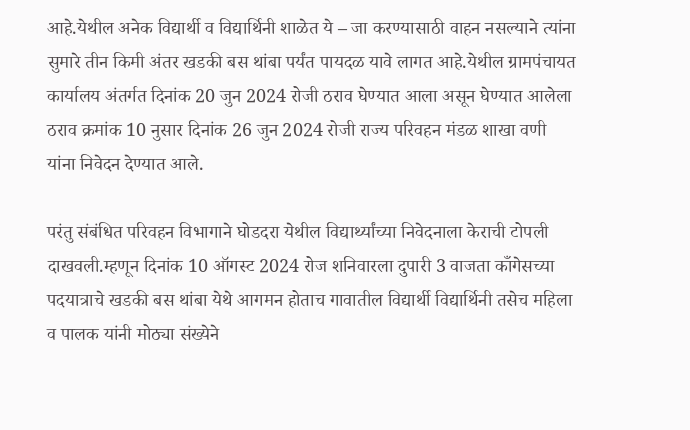आहे.येथील अनेक विद्यार्थी व विद्यार्थिनी शाळेत ये – जा करण्यासाठी वाहन नसल्याने त्यांना सुमारे तीन किमी अंतर खडकी बस थांबा पर्यंत पायदळ यावे लागत आहे.येथील ग्रामपंचायत कार्यालय अंतर्गत दिनांक 20 जुन 2024 रोजी ठराव घेण्यात आला असून घेण्यात आलेला ठराव क्रमांक 10 नुसार दिनांक 26 जुन 2024 रोजी राज्य परिवहन मंडळ शाखा वणी यांना निवेदन देण्यात आले.

परंतु संबंधित परिवहन विभागाने घोडदरा येथील विद्यार्थ्यांच्या निवेदनाला केराची टोपली दाखवली.म्हणून दिनांक 10 ऑगस्ट 2024 रोज शनिवारला दुपारी 3 वाजता काँगेसच्या पदयात्राचे खडकी बस थांबा येथे आगमन होताच गावातील विद्यार्थी विद्यार्थिनी तसेच महिला व पालक यांनी मोठ्या संख्येने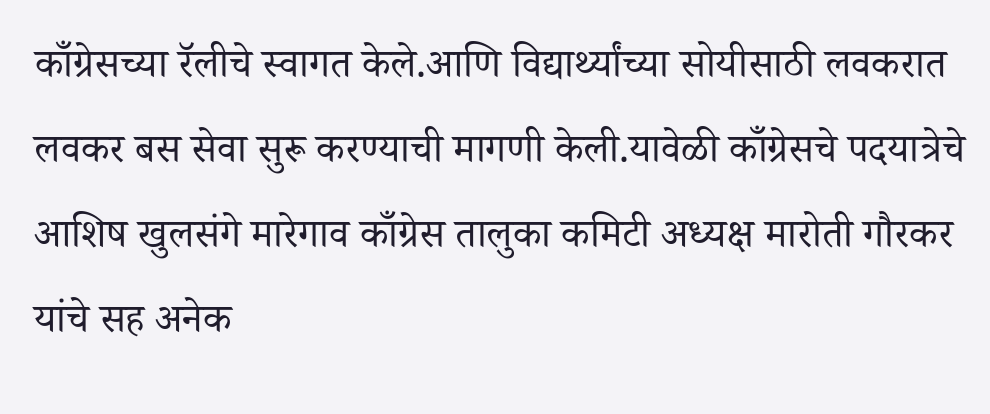काँग्रेसच्या रॅलीचे स्वागत केले.आणि विद्यार्थ्यांच्या सोयीसाठी लवकरात लवकर बस सेवा सुरू करण्याची मागणी केली.यावेळी काँग्रेसचे पदयात्रेचे आशिष खुलसंगे मारेगाव काँग्रेस तालुका कमिटी अध्यक्ष मारोती गौरकर यांचे सह अनेक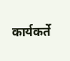कार्यकर्ते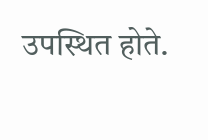उपस्थित होते.